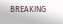BREAKING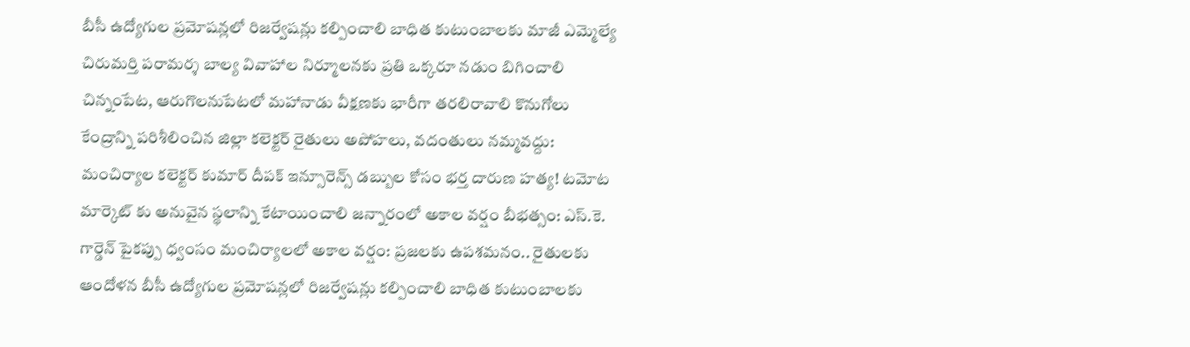బీసీ ఉద్యోగుల ప్రమోషన్లలో రిజర్వేషన్లు కల్పించాలి బాధిత కుటుంబాలకు మాజీ ఎమ్మెల్యే చిరుమర్తి పరామర్శ బాల్య వివాహాల నిర్మూలనకు ప్రతి ఒక్కరూ నడుం బిగించాలి చిన్నంపేట, ఆరుగొలనుపేటలో మహానాడు వీక్షణకు భారీగా తరలిరావాలి కొనుగోలు కేంద్రాన్ని పరిశీలించిన జిల్లా కలెక్టర్ రైతులు అపోహలు, వదంతులు నమ్మవద్దు: మంచిర్యాల కలెక్టర్ కుమార్ దీపక్ ఇన్సూరెన్స్ డబ్బుల కోసం భర్త దారుణ హత్య! టమోట మార్కెట్ కు అనువైన స్థలాన్ని కేటాయించాలి జన్నారంలో అకాల వర్షం బీభత్సం: ఎస్.కె. గార్డెన్ పైకప్పు ధ్వంసం మంచిర్యాలలో అకాల వర్షం: ప్రజలకు ఉపశమనం.. రైతులకు ఆందోళన బీసీ ఉద్యోగుల ప్రమోషన్లలో రిజర్వేషన్లు కల్పించాలి బాధిత కుటుంబాలకు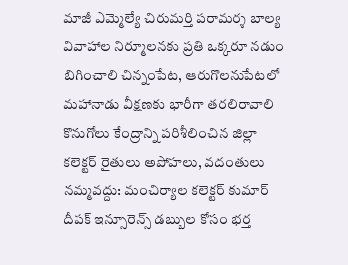మాజీ ఎమ్మెల్యే చిరుమర్తి పరామర్శ బాల్య వివాహాల నిర్మూలనకు ప్రతి ఒక్కరూ నడుం బిగించాలి చిన్నంపేట, ఆరుగొలనుపేటలో మహానాడు వీక్షణకు భారీగా తరలిరావాలి కొనుగోలు కేంద్రాన్ని పరిశీలించిన జిల్లా కలెక్టర్ రైతులు అపోహలు, వదంతులు నమ్మవద్దు: మంచిర్యాల కలెక్టర్ కుమార్ దీపక్ ఇన్సూరెన్స్ డబ్బుల కోసం భర్త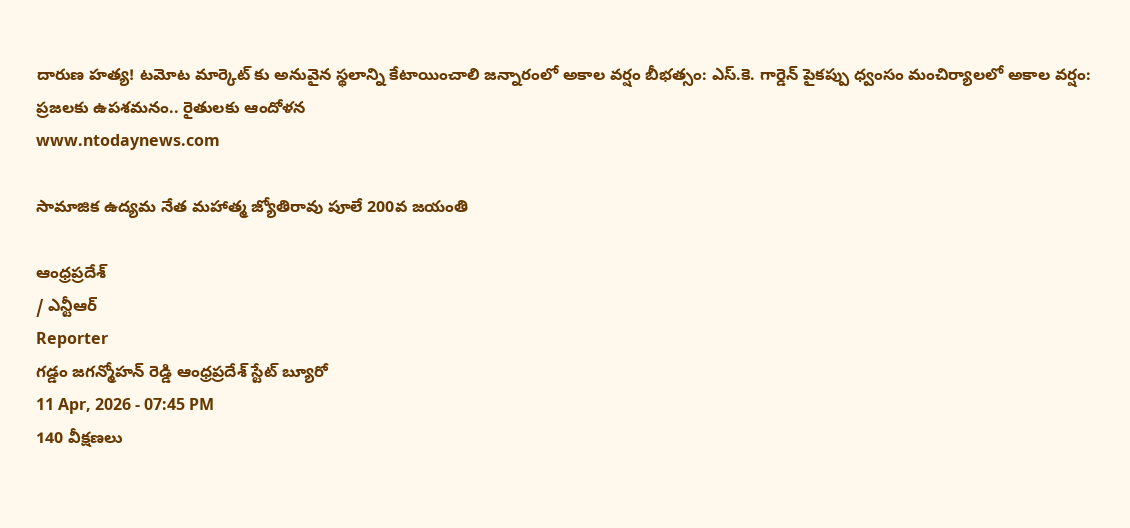దారుణ హత్య! టమోట మార్కెట్ కు అనువైన స్థలాన్ని కేటాయించాలి జన్నారంలో అకాల వర్షం బీభత్సం: ఎస్.కె. గార్డెన్ పైకప్పు ధ్వంసం మంచిర్యాలలో అకాల వర్షం: ప్రజలకు ఉపశమనం.. రైతులకు ఆందోళన
www.ntodaynews.com

సామాజిక ఉద్యమ నేత మహాత్మ జ్యోతిరావు పూలే 200వ జయంతి

ఆంధ్రప్రదేశ్
/ ఎన్టీఆర్
Reporter
గడ్డం జగన్మోహన్ రెడ్డి ఆంధ్రప్రదేశ్ స్టేట్ బ్యూరో
11 Apr, 2026 - 07:45 PM
140 వీక్షణలు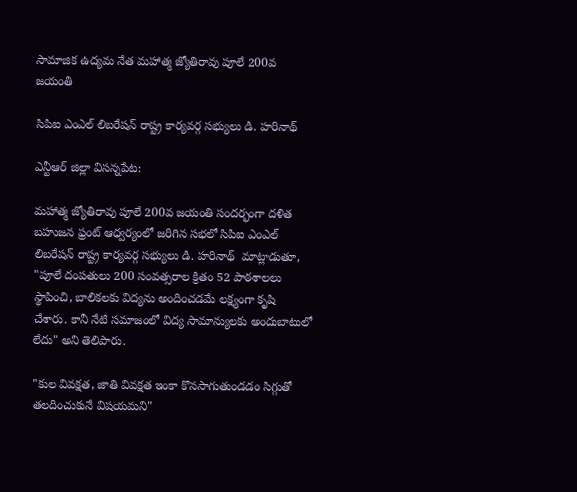సామాజిక ఉద్యమ నేత మహాత్మ జ్యోతిరావు పూలే 200వ జయంతి

సిపిఐ ఎంఎల్ లిబరేషన్ రాష్ట్ర కార్యవర్గ సభ్యులు డి. హరినాథ్

ఎన్టీఆర్ జిల్లా విసన్నపేట:

మహాత్మ జ్యోతిరావు పూలే 200వ జయంతి సందర్భంగా దళిత బహుజన ఫ్రంట్ ఆధ్వర్యంలో జరిగిన సభలో సిపిఐ ఎంఎల్ లిబరేషన్ రాష్ట్ర కార్యవర్గ సభ్యులు డి. హరినాథ్  మాట్లాడుతూ, "పూలే దంపతులు 200 సంవత్సరాల క్రితం 52 పాఠశాలలు స్థాపించి, బాలికలకు విద్యను అందించడమే లక్ష్యంగా కృషి చేశారు. కానీ నేటి సమాజంలో విద్య సామాన్యులకు అందుబాటులో లేదు" అని తెలిపారు.

"కుల వివక్షత, జాతి వివక్షత ఇంకా కొనసాగుతుండడం సిగ్గుతో తలదించుకునే విషయమని"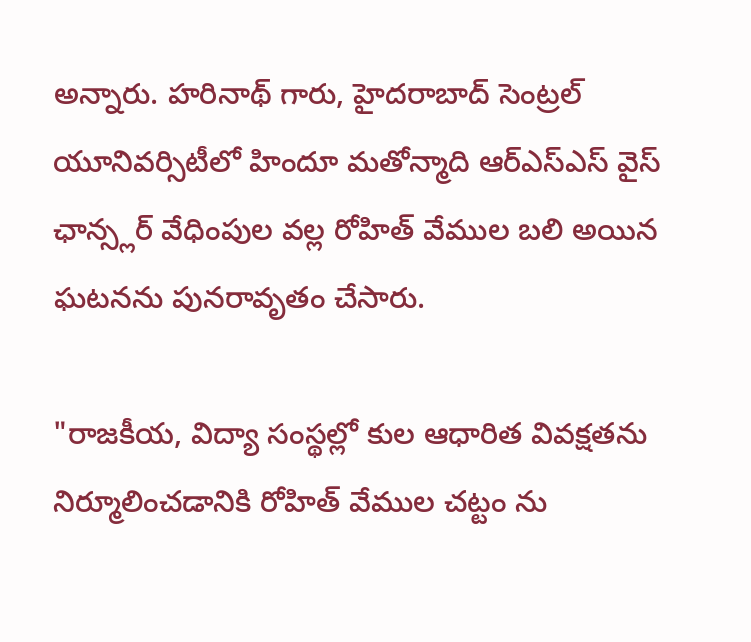అన్నారు. హరినాథ్ గారు, హైదరాబాద్ సెంట్రల్ యూనివర్సిటీలో హిందూ మతోన్మాది ఆర్ఎస్ఎస్ వైస్ ఛాన్స్లర్ వేధింపుల వల్ల రోహిత్ వేముల బలి అయిన ఘటనను పునరావృతం చేసారు.

"రాజకీయ, విద్యా సంస్థల్లో కుల ఆధారిత వివక్షతను నిర్మూలించడానికి రోహిత్ వేముల చట్టం ను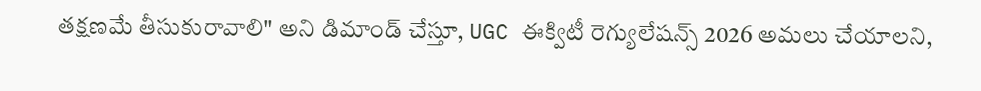తక్షణమే తీసుకురావాలి" అని డిమాండ్ చేస్తూ, UGC ఈక్విటీ రెగ్యులేషన్స్ 2026 అమలు చేయాలని,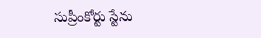సుప్రీంకోర్టు స్టేను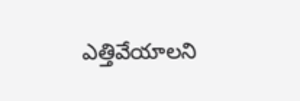ఎత్తివేయాలని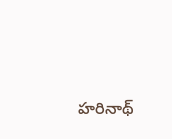హరినాథ్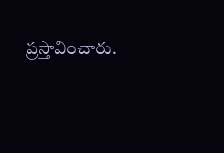ప్రస్తావించారు.